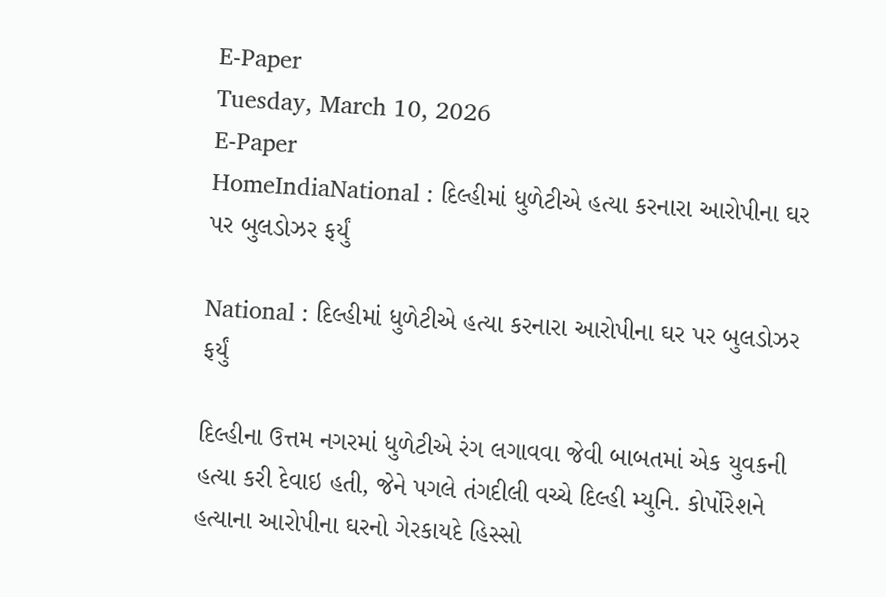E-Paper
Tuesday, March 10, 2026
E-Paper
HomeIndiaNational : દિલ્હીમાં ધુળેટીએ હત્યા કરનારા આરોપીના ઘર પર બુલડોઝર ફર્યું

National : દિલ્હીમાં ધુળેટીએ હત્યા કરનારા આરોપીના ઘર પર બુલડોઝર ફર્યું

દિલ્હીના ઉત્તમ નગરમાં ધુળેટીએ રંગ લગાવવા જેવી બાબતમાં એક યુવકની હત્યા કરી દેવાઇ હતી, જેને પગલે તંગદીલી વચ્ચે દિલ્હી મ્યુનિ. કોર્પોરેશને હત્યાના આરોપીના ઘરનો ગેરકાયદે હિસ્સો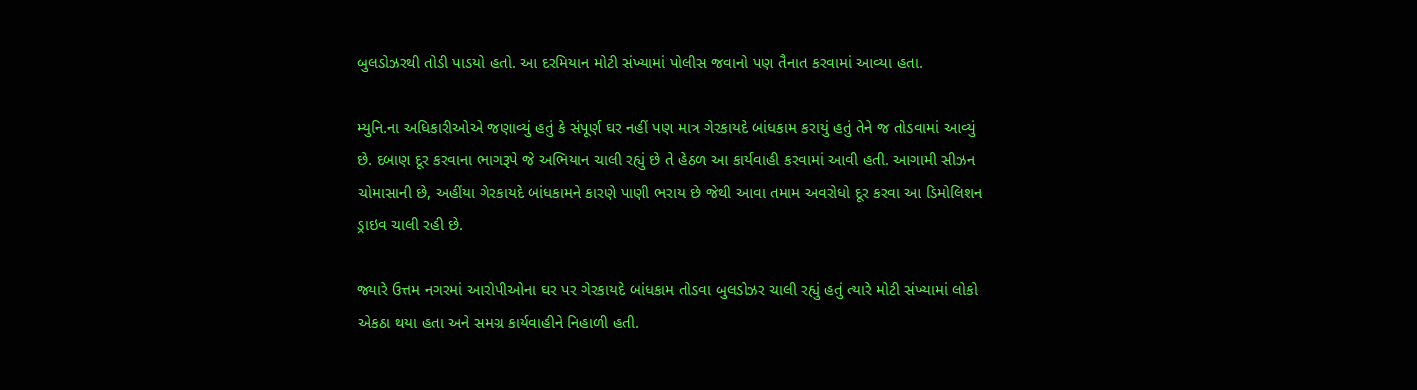બુલડોઝરથી તોડી પાડયો હતો. આ દરમિયાન મોટી સંખ્યામાં પોલીસ જવાનો પણ તૈનાત કરવામાં આવ્યા હતા.

મ્યુનિ.ના અધિકારીઓએ જણાવ્યું હતું કે સંપૂર્ણ ઘર નહીં પણ માત્ર ગેરકાયદે બાંધકામ કરાયું હતું તેને જ તોડવામાં આવ્યું છે. દબાણ દૂર કરવાના ભાગરૂપે જે અભિયાન ચાલી રહ્યું છે તે હેઠળ આ કાર્યવાહી કરવામાં આવી હતી. આગામી સીઝન ચોમાસાની છે, અહીંયા ગેરકાયદે બાંધકામને કારણે પાણી ભરાય છે જેથી આવા તમામ અવરોધો દૂર કરવા આ ડિમોલિશન ડ્રાઇવ ચાલી રહી છે.

જ્યારે ઉત્તમ નગરમાં આરોપીઓના ઘર પર ગેરકાયદે બાંધકામ તોડવા બુલડોઝર ચાલી રહ્યું હતું ત્યારે મોટી સંખ્યામાં લોકો એકઠા થયા હતા અને સમગ્ર કાર્યવાહીને નિહાળી હતી.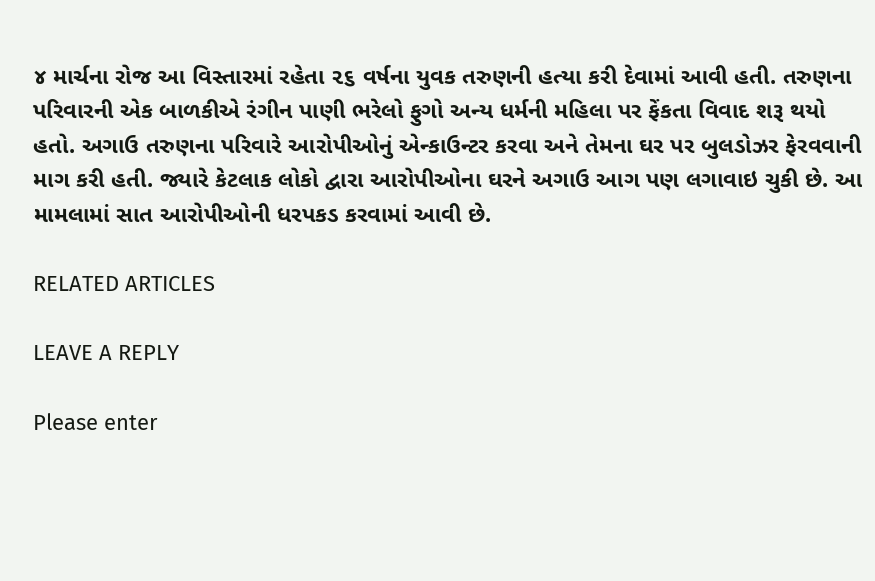૪ માર્ચના રોજ આ વિસ્તારમાં રહેતા ૨૬ વર્ષના યુવક તરુણની હત્યા કરી દેવામાં આવી હતી. તરુણના પરિવારની એક બાળકીએ રંગીન પાણી ભરેલો ફુગો અન્ય ધર્મની મહિલા પર ફેંકતા વિવાદ શરૂ થયો હતો. અગાઉ તરુણના પરિવારે આરોપીઓનું એન્કાઉન્ટર કરવા અને તેમના ઘર પર બુલડોઝર ફેરવવાની માગ કરી હતી. જ્યારે કેટલાક લોકો દ્વારા આરોપીઓના ઘરને અગાઉ આગ પણ લગાવાઇ ચુકી છે. આ મામલામાં સાત આરોપીઓની ધરપકડ કરવામાં આવી છે.

RELATED ARTICLES

LEAVE A REPLY

Please enter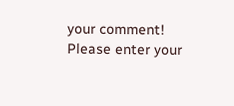your comment!
Please enter your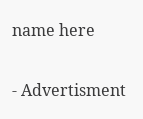name here

- Advertisment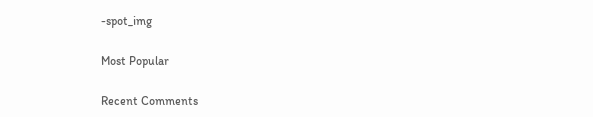-spot_img

Most Popular

Recent Comments